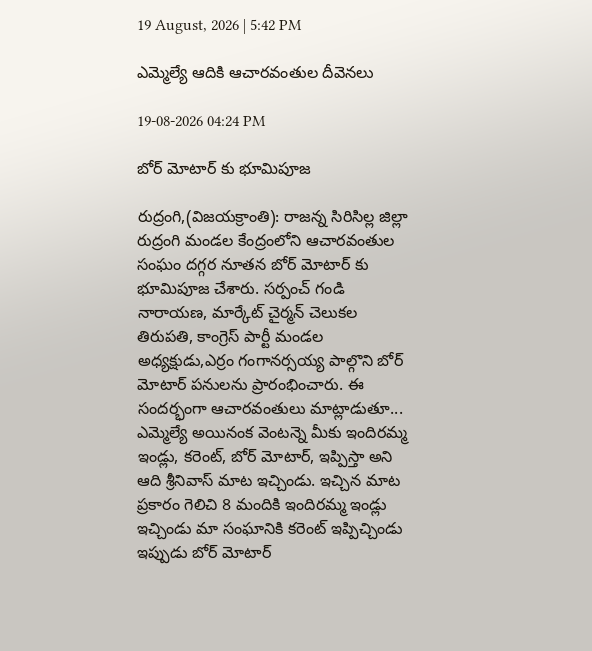19 August, 2026 | 5:42 PM

ఎమ్మెల్యే ఆదికి ఆచారవంతుల దీవెనలు

19-08-2026 04:24 PM

బోర్ మోటార్ కు భూమిపూజ

రుద్రంగి,(విజయక్రాంతి): రాజన్న సిరిసిల్ల జిల్లా రుద్రంగి మండల కేంద్రంలోని ఆచారవంతుల సంఘం దగ్గర నూతన బోర్ మోటార్ కు భూమిపూజ చేశారు. సర్పంచ్ గండి నారాయణ, మార్కేట్ చైర్మన్ చెలుకల తిరుపతి, కాంగ్రెస్ పార్టీ మండల అధ్యక్షుడు,ఎర్రం గంగానర్సయ్య పాల్గొని బోర్ మోటార్ పనులను ప్రారంభించారు. ఈ సందర్భంగా ఆచారవంతులు మాట్లాడుతూ... ఎమ్మెల్యే అయినంక వెంటన్నె మీకు ఇందిరమ్మ ఇండ్లు, కరెంట్, బోర్ మోటార్, ఇప్పిస్తా అని ఆది శ్రీనివాస్ మాట ఇచ్చిండు. ఇచ్చిన మాట ప్రకారం గెలిచి 8 మందికి ఇందిరమ్మ ఇండ్లు ఇచ్చిండు మా సంఘానికి కరెంట్ ఇప్పిచ్చిండు ఇప్పుడు బోర్ మోటార్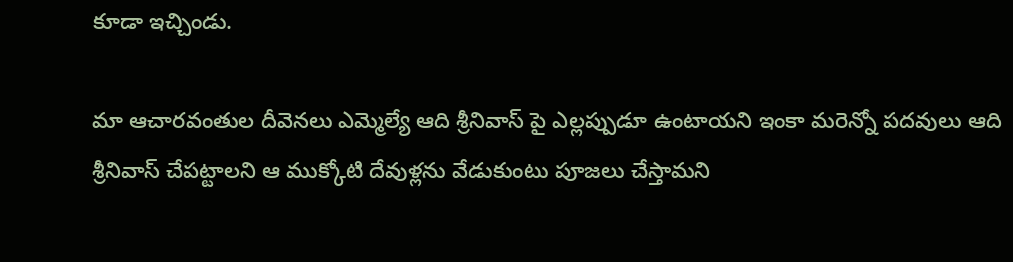కూడా ఇచ్చిండు.

మా ఆచారవంతుల దీవెనలు ఎమ్మెల్యే ఆది శ్రీనివాస్ పై ఎల్లప్పుడూ ఉంటాయని ఇంకా మరెన్నో పదవులు ఆది శ్రీనివాస్ చేపట్టాలని ఆ ముక్కోటి దేవుళ్లను వేడుకుంటు పూజలు చేస్తామని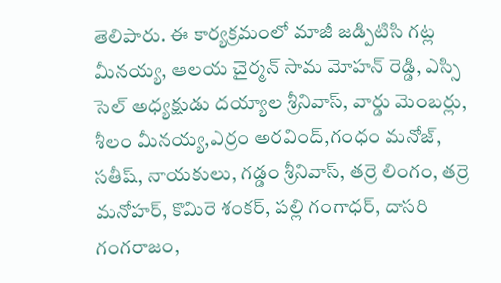తెలిపారు. ఈ కార్యక్రమంలో మాజీ జడ్పిటిసి గట్ల మీనయ్య, ఆలయ చైర్మన్ సామ మోహన్ రెడ్డి, ఎస్సి సెల్ అధ్యక్షుడు దయ్యాల శ్రీనివాస్, వార్డు మెంబర్లు, శీలం మీనయ్య,ఎర్రం అరవింద్,గంధం మనోజ్, సతీష్, నాయకులు, గడ్డం శ్రీనివాస్, తర్రె లింగం, తర్రె మనోహర్, కొమిరె శంకర్, పల్లి గంగాధర్, దాసరి గంగరాజం,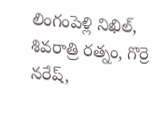లింగంపెళ్లి నిఖిల్, శివరాత్రి రత్నం, గొర్రె నరేష్,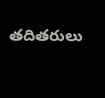తదితరులు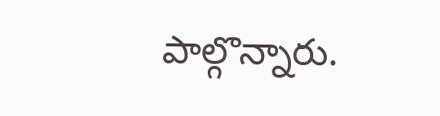పాల్గొన్నారు.